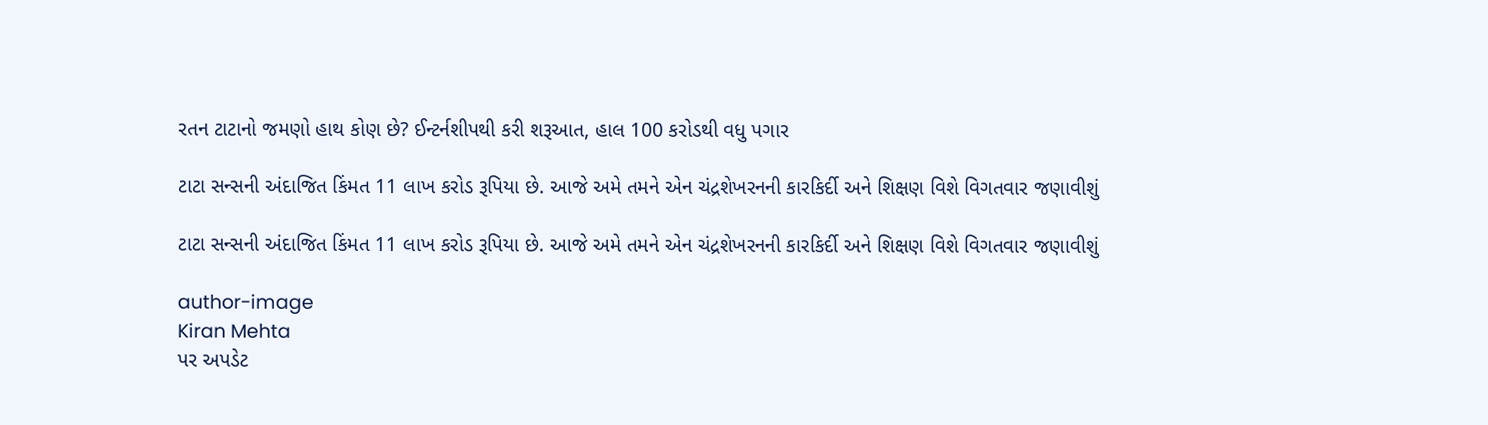રતન ટાટાનો જમણો હાથ કોણ છે? ઈન્ટર્નશીપથી કરી શરૂઆત, હાલ 100 કરોડથી વધુ પગાર

ટાટા સન્સની અંદાજિત કિંમત 11 લાખ કરોડ રૂપિયા છે. આજે અમે તમને એન ચંદ્રશેખરનની કારકિર્દી અને શિક્ષણ વિશે વિગતવાર જણાવીશું

ટાટા સન્સની અંદાજિત કિંમત 11 લાખ કરોડ રૂપિયા છે. આજે અમે તમને એન ચંદ્રશેખરનની કારકિર્દી અને શિક્ષણ વિશે વિગતવાર જણાવીશું

author-image
Kiran Mehta
પર અપડેટ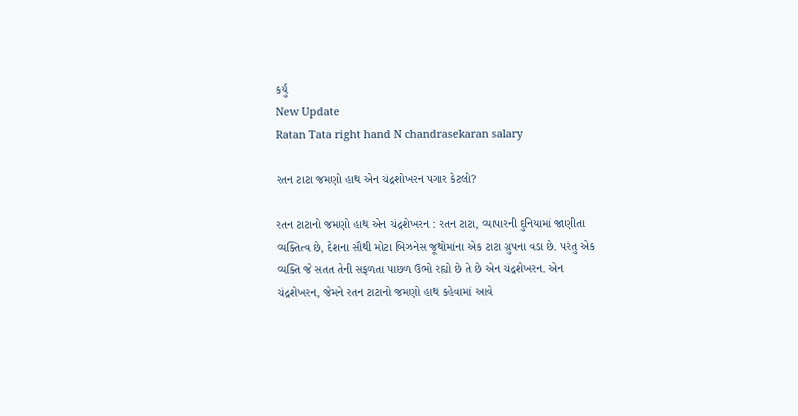કર્યું
New Update
Ratan Tata right hand N chandrasekaran salary

રતન ટાટા જમણો હાથ એન ચંદ્રશોખરન પગાર કેટલો?

રતન ટાટાનો જમણો હાથ એન ચંદ્રશેખરન : રતન ટાટા, વ્યાપારની દુનિયામાં જાણીતા વ્યક્તિત્વ છે, દેશના સૌથી મોટા બિઝનેસ જૂથોમાંના એક ટાટા ગ્રુપના વડા છે. પરંતુ એક વ્યક્તિ જે સતત તેની સફળતા પાછળ ઉભો રહ્યો છે તે છે એન ચંદ્રશેખરન. એન ચંદ્રશેખરન, જેમને રતન ટાટાનો જમણો હાથ કહેવામાં આવે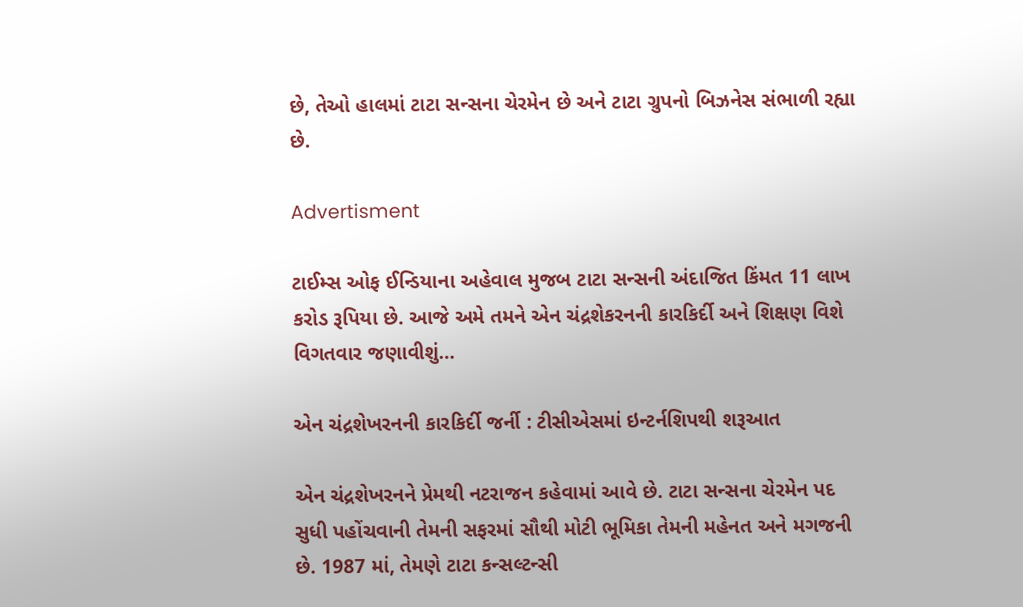છે, તેઓ હાલમાં ટાટા સન્સના ચેરમેન છે અને ટાટા ગ્રુપનો બિઝનેસ સંભાળી રહ્યા છે.

Advertisment

ટાઈમ્સ ઓફ ઈન્ડિયાના અહેવાલ મુજબ ટાટા સન્સની અંદાજિત કિંમત 11 લાખ કરોડ રૂપિયા છે. આજે અમે તમને એન ચંદ્રશેકરનની કારકિર્દી અને શિક્ષણ વિશે વિગતવાર જણાવીશું…

એન ચંદ્રશેખરનની કારકિર્દી જર્ની : ટીસીએસમાં ઇન્ટર્નશિપથી શરૂઆત

એન ચંદ્રશેખરનને પ્રેમથી નટરાજન કહેવામાં આવે છે. ટાટા સન્સના ચેરમેન પદ સુધી પહોંચવાની તેમની સફરમાં સૌથી મોટી ભૂમિકા તેમની મહેનત અને મગજની છે. 1987 માં, તેમણે ટાટા કન્સલ્ટન્સી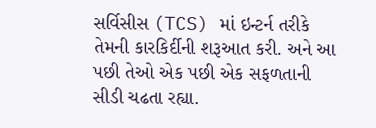સર્વિસીસ (TCS) માં ઇન્ટર્ન તરીકે તેમની કારકિર્દીની શરૂઆત કરી. અને આ પછી તેઓ એક પછી એક સફળતાની સીડી ચઢતા રહ્યા.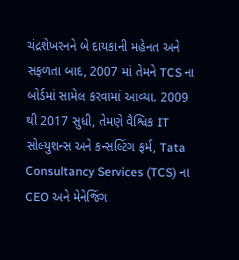ચંદ્રશેખરનને બે દાયકાની મહેનત અને સફળતા બાદ, 2007 માં તેમને TCS ના બોર્ડમાં સામેલ કરવામાં આવ્યા. 2009 થી 2017 સુધી, તેમણે વૈશ્વિક IT સોલ્યુશન્સ અને કન્સલ્ટિંગ ફર્મ, Tata Consultancy Services (TCS) ના CEO અને મેનેજિંગ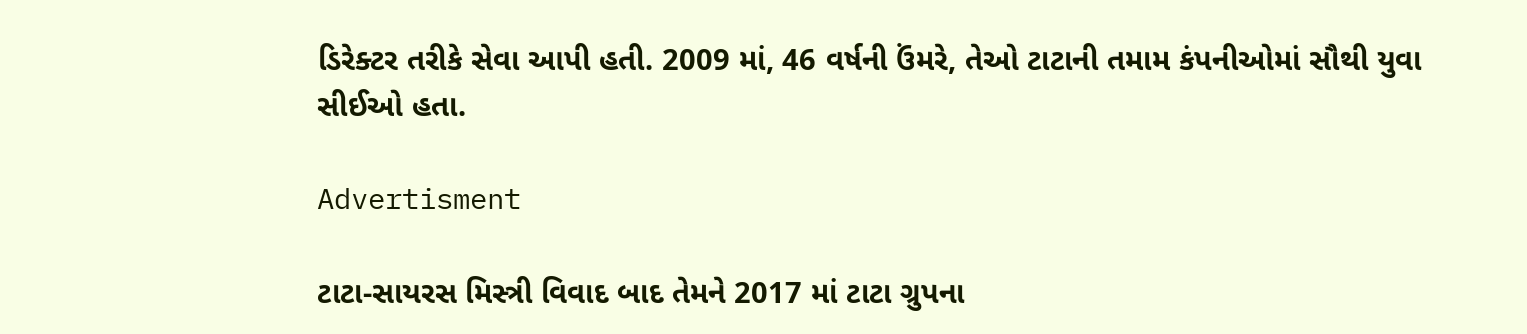ડિરેક્ટર તરીકે સેવા આપી હતી. 2009 માં, 46 વર્ષની ઉંમરે, તેઓ ટાટાની તમામ કંપનીઓમાં સૌથી યુવા સીઈઓ હતા.

Advertisment

ટાટા-સાયરસ મિસ્ત્રી વિવાદ બાદ તેમને 2017 માં ટાટા ગ્રુપના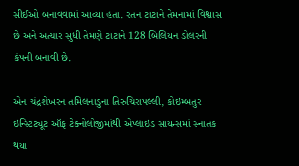સીઈઓ બનાવવામાં આવ્યા હતા. રતન ટાટાને તેમનામાં વિશ્વાસ છે અને અત્યાર સુધી તેમણે ટાટાને 128 બિલિયન ડોલરની કંપની બનાવી છે.

એન ચંદ્રશેખરન તમિલનાડુના તિરુચિરાપલ્લી, કોઇમ્બતુર ઇન્સ્ટિટ્યૂટ ઑફ ટેક્નોલોજીમાંથી એપ્લાઇડ સાયન્સમાં સ્નાતક થયા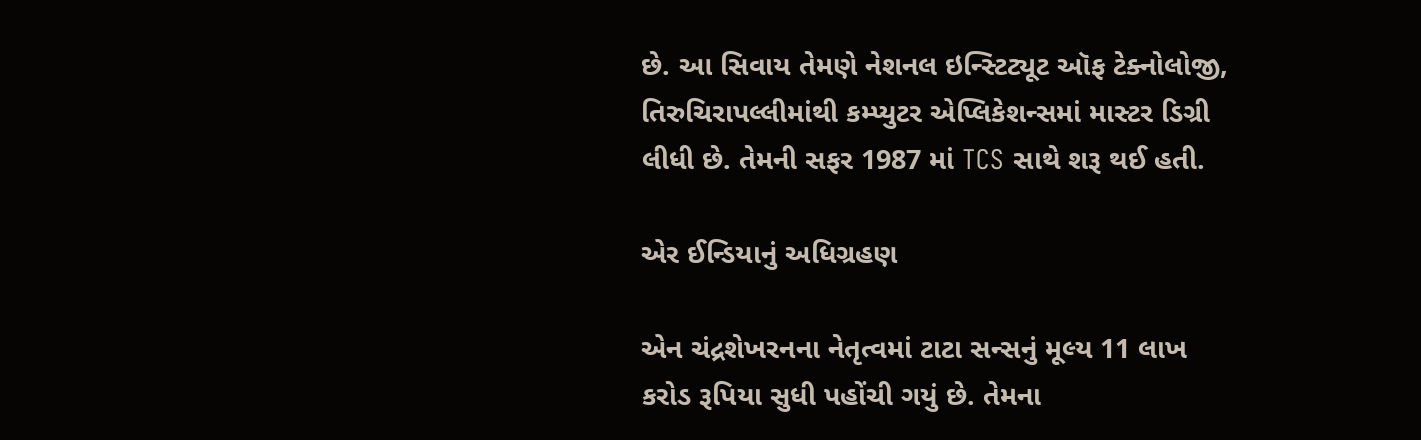છે. આ સિવાય તેમણે નેશનલ ઇન્સ્ટિટ્યૂટ ઑફ ટેક્નોલોજી, તિરુચિરાપલ્લીમાંથી કમ્પ્યુટર એપ્લિકેશન્સમાં માસ્ટર ડિગ્રી લીધી છે. તેમની સફર 1987 માં TCS સાથે શરૂ થઈ હતી.

એર ઈન્ડિયાનું અધિગ્રહણ

એન ચંદ્રશેખરનના નેતૃત્વમાં ટાટા સન્સનું મૂલ્ય 11 લાખ કરોડ રૂપિયા સુધી પહોંચી ગયું છે. તેમના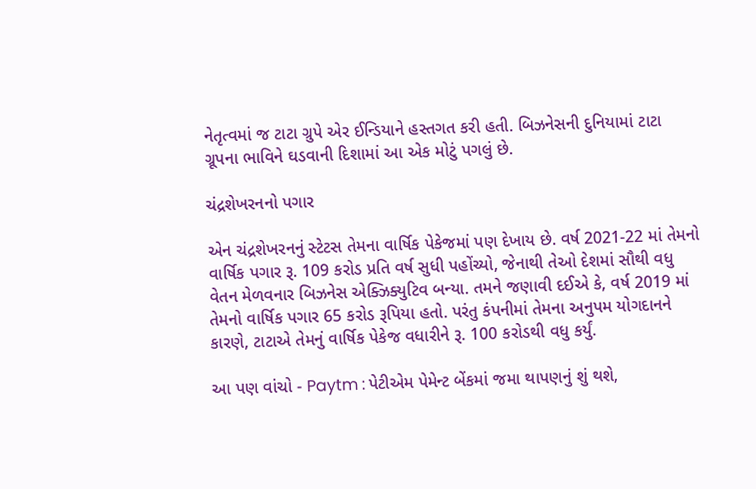નેતૃત્વમાં જ ટાટા ગ્રુપે એર ઈન્ડિયાને હસ્તગત કરી હતી. બિઝનેસની દુનિયામાં ટાટા ગ્રૂપના ભાવિને ઘડવાની દિશામાં આ એક મોટું પગલું છે.

ચંદ્રશેખરનનો પગાર

એન ચંદ્રશેખરનનું સ્ટેટસ તેમના વાર્ષિક પેકેજમાં પણ દેખાય છે. વર્ષ 2021-22 માં તેમનો વાર્ષિક પગાર રૂ. 109 કરોડ પ્રતિ વર્ષ સુધી પહોંચ્યો, જેનાથી તેઓ દેશમાં સૌથી વધુ વેતન મેળવનાર બિઝનેસ એક્ઝિક્યુટિવ બન્યા. તમને જણાવી દઈએ કે, વર્ષ 2019 માં તેમનો વાર્ષિક પગાર 65 કરોડ રૂપિયા હતો. પરંતુ કંપનીમાં તેમના અનુપમ યોગદાનને કારણે, ટાટાએ તેમનું વાર્ષિક પેકેજ વધારીને રૂ. 100 કરોડથી વધુ કર્યું.

આ પણ વાંચો - Paytm : પેટીએમ પેમેન્ટ બેંકમાં જમા થાપણનું શું થશે,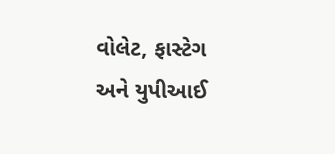વોલેટ, ફાસ્ટેગ અને યુપીઆઈ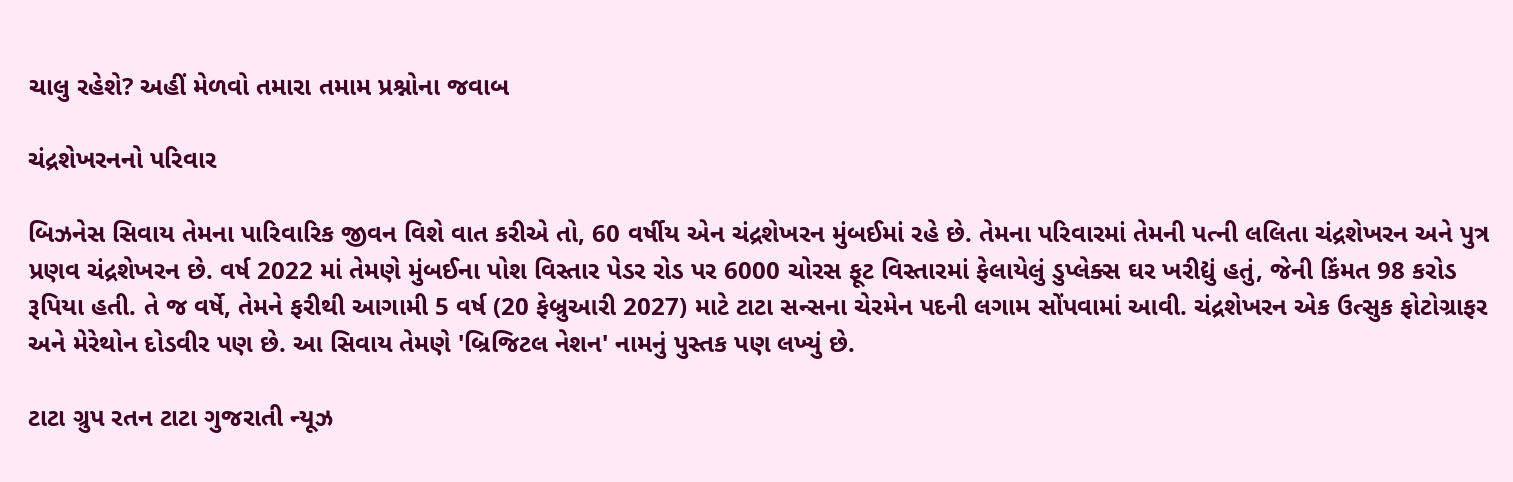ચાલુ રહેશે? અહીં મેળવો તમારા તમામ પ્રશ્નોના જવાબ

ચંદ્રશેખરનનો પરિવાર

બિઝનેસ સિવાય તેમના પારિવારિક જીવન વિશે વાત કરીએ તો, 60 વર્ષીય એન ચંદ્રશેખરન મુંબઈમાં રહે છે. તેમના પરિવારમાં તેમની પત્ની લલિતા ચંદ્રશેખરન અને પુત્ર પ્રણવ ચંદ્રશેખરન છે. વર્ષ 2022 માં તેમણે મુંબઈના પોશ વિસ્તાર પેડર રોડ પર 6000 ચોરસ ફૂટ વિસ્તારમાં ફેલાયેલું ડુપ્લેક્સ ઘર ખરીદ્યું હતું, જેની કિંમત 98 કરોડ રૂપિયા હતી. તે જ વર્ષે, તેમને ફરીથી આગામી 5 વર્ષ (20 ફેબ્રુઆરી 2027) માટે ટાટા સન્સના ચેરમેન પદની લગામ સોંપવામાં આવી. ચંદ્રશેખરન એક ઉત્સુક ફોટોગ્રાફર અને મેરેથોન દોડવીર પણ છે. આ સિવાય તેમણે 'બ્રિજિટલ નેશન' નામનું પુસ્તક પણ લખ્યું છે.

ટાટા ગ્રુપ રતન ટાટા ગુજરાતી ન્યૂઝ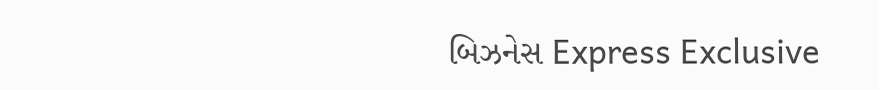બિઝનેસ Express Exclusive